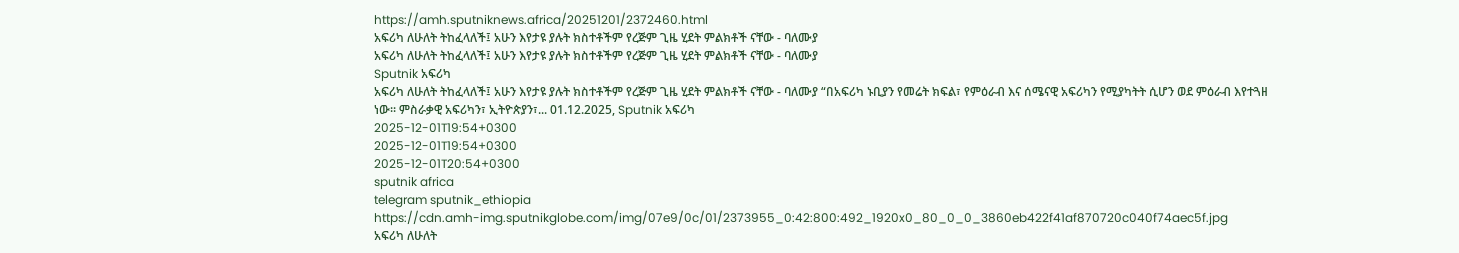https://amh.sputniknews.africa/20251201/2372460.html
አፍሪካ ለሁለት ትከፈላለች፤ አሁን እየታዩ ያሉት ክስተቶችም የረጅም ጊዜ ሂደት ምልክቶች ናቸው - ባለሙያ
አፍሪካ ለሁለት ትከፈላለች፤ አሁን እየታዩ ያሉት ክስተቶችም የረጅም ጊዜ ሂደት ምልክቶች ናቸው - ባለሙያ
Sputnik አፍሪካ
አፍሪካ ለሁለት ትከፈላለች፤ አሁን እየታዩ ያሉት ክስተቶችም የረጅም ጊዜ ሂደት ምልክቶች ናቸው - ባለሙያ “በአፍሪካ ኑቢያን የመሬት ክፍል፣ የምዕራብ እና ሰሜናዊ አፍሪካን የሚያካትት ሲሆን ወደ ምዕራብ እየተጓዘ ነው፡፡ ምስራቃዊ አፍሪካን፣ ኢትዮጵያን፣... 01.12.2025, Sputnik አፍሪካ
2025-12-01T19:54+0300
2025-12-01T19:54+0300
2025-12-01T20:54+0300
sputnik africa
telegram sputnik_ethiopia
https://cdn.amh-img.sputnikglobe.com/img/07e9/0c/01/2373955_0:42:800:492_1920x0_80_0_0_3860eb422f41af870720c040f74aec5f.jpg
አፍሪካ ለሁለት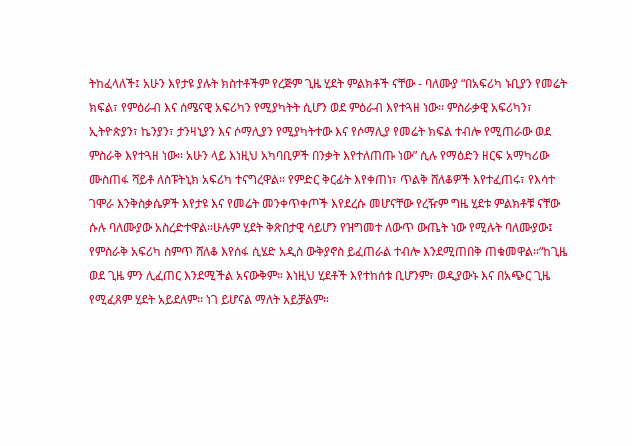ትከፈላለች፤ አሁን እየታዩ ያሉት ክስተቶችም የረጅም ጊዜ ሂደት ምልክቶች ናቸው - ባለሙያ “በአፍሪካ ኑቢያን የመሬት ክፍል፣ የምዕራብ እና ሰሜናዊ አፍሪካን የሚያካትት ሲሆን ወደ ምዕራብ እየተጓዘ ነው፡፡ ምስራቃዊ አፍሪካን፣ ኢትዮጵያን፣ ኬንያን፣ ታንዛኒያን እና ሶማሊያን የሚያካትተው እና የሶማሊያ የመሬት ክፍል ተብሎ የሚጠራው ወደ ምስራቅ እየተጓዘ ነው፡፡ አሁን ላይ እነዚህ አካባቢዎች በንቃት እየተለጠጡ ነው” ሲሉ የማዕድን ዘርፍ አማካሪው ሙስጠፋ ሻይቶ ለስፑትኒክ አፍሪካ ተናግረዋል፡፡ የምድር ቅርፊት እየቀጠነ፣ ጥልቅ ሸለቆዎች እየተፈጠሩ፣ የእሳተ ገሞራ እንቅስቃሴዎች እየታዩ እና የመሬት መንቀጥቀጦች እየደረሱ መሆናቸው የረዥም ግዜ ሂደቱ ምልክቶቹ ናቸው ሱሉ ባለሙያው አስረድተዋል፡፡ሁሉም ሂደት ቅጽበታዊ ሳይሆን የዝግመተ ለውጥ ውጤት ነው የሚሉት ባለሙያው፤ የምስራቅ አፍሪካ ስምጥ ሸለቆ እየሰፋ ሲሄድ አዲስ ውቅያኖስ ይፈጠራል ተብሎ እንደሚጠበቅ ጠቁመዋል፡፡“ከጊዜ ወደ ጊዜ ምን ሊፈጠር እንደሚችል አናውቅም። እነዚህ ሂደቶች እየተከሰቱ ቢሆንም፣ ወዲያውኑ እና በአጭር ጊዜ የሚፈጸም ሂደት አይደለም፡፡ ነገ ይሆናል ማለት አይቻልም።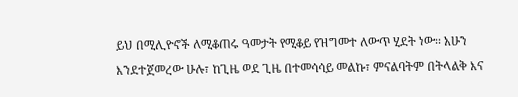ይህ በሚሊዮኖች ለሚቆጠሩ ዓመታት የሚቆይ የዝግመተ ለውጥ ሂደት ነው፡፡ አሁን እንደተጀመረው ሁሉ፣ ከጊዜ ወደ ጊዜ በተመሳሳይ መልኩ፣ ምናልባትም በትላልቅ እና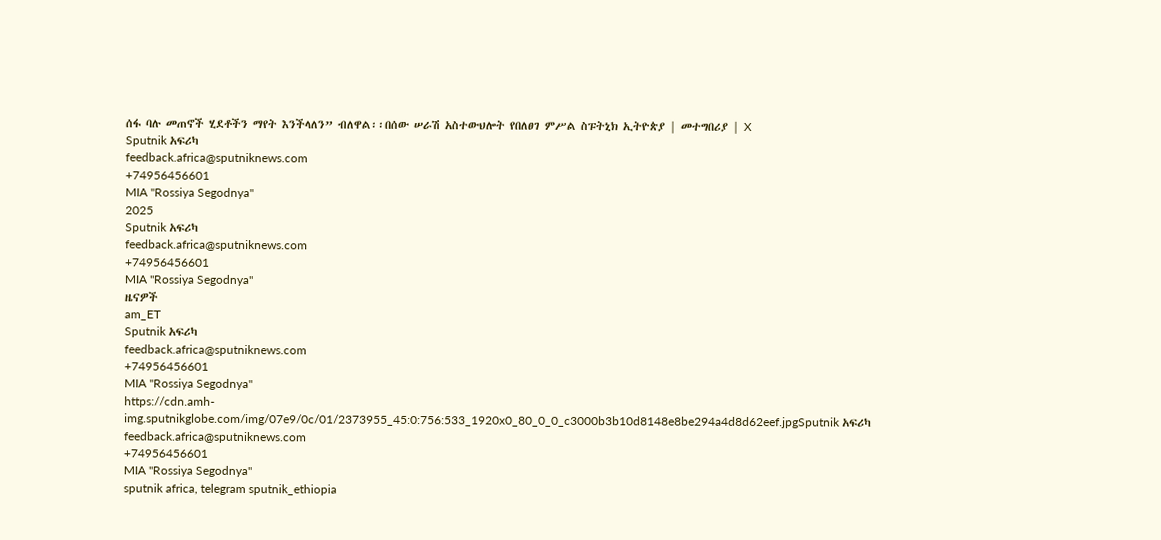ሰፋ ባሉ መጠኖች ሂደቶችን ማየት እንችላለን” ብለዋል፡፡በሰው ሠራሽ አስተውህሎት የበለፀገ ምሥል ስፑትኒክ ኢትዮጵያ | መተግበሪያ | X
Sputnik አፍሪካ
feedback.africa@sputniknews.com
+74956456601
MIA "Rossiya Segodnya"
2025
Sputnik አፍሪካ
feedback.africa@sputniknews.com
+74956456601
MIA "Rossiya Segodnya"
ዜናዎች
am_ET
Sputnik አፍሪካ
feedback.africa@sputniknews.com
+74956456601
MIA "Rossiya Segodnya"
https://cdn.amh-img.sputnikglobe.com/img/07e9/0c/01/2373955_45:0:756:533_1920x0_80_0_0_c3000b3b10d8148e8be294a4d8d62eef.jpgSputnik አፍሪካ
feedback.africa@sputniknews.com
+74956456601
MIA "Rossiya Segodnya"
sputnik africa, telegram sputnik_ethiopia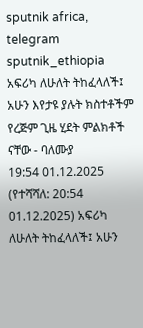sputnik africa, telegram sputnik_ethiopia
አፍሪካ ለሁለት ትከፈላለች፤ አሁን እየታዩ ያሉት ክስተቶችም የረጅም ጊዜ ሂደት ምልክቶች ናቸው - ባለሙያ
19:54 01.12.2025 (የተሻሻለ: 20:54 01.12.2025) አፍሪካ ለሁለት ትከፈላለች፤ አሁን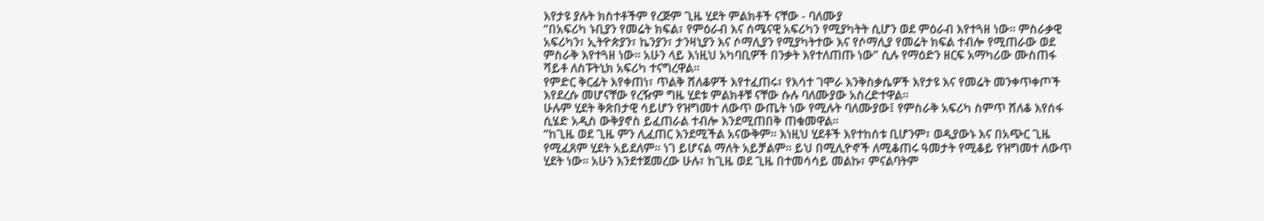እየታዩ ያሉት ክስተቶችም የረጅም ጊዜ ሂደት ምልክቶች ናቸው - ባለሙያ
“በአፍሪካ ኑቢያን የመሬት ክፍል፣ የምዕራብ እና ሰሜናዊ አፍሪካን የሚያካትት ሲሆን ወደ ምዕራብ እየተጓዘ ነው፡፡ ምስራቃዊ አፍሪካን፣ ኢትዮጵያን፣ ኬንያን፣ ታንዛኒያን እና ሶማሊያን የሚያካትተው እና የሶማሊያ የመሬት ክፍል ተብሎ የሚጠራው ወደ ምስራቅ እየተጓዘ ነው፡፡ አሁን ላይ እነዚህ አካባቢዎች በንቃት እየተለጠጡ ነው” ሲሉ የማዕድን ዘርፍ አማካሪው ሙስጠፋ ሻይቶ ለስፑትኒክ አፍሪካ ተናግረዋል፡፡
የምድር ቅርፊት እየቀጠነ፣ ጥልቅ ሸለቆዎች እየተፈጠሩ፣ የእሳተ ገሞራ እንቅስቃሴዎች እየታዩ እና የመሬት መንቀጥቀጦች እየደረሱ መሆናቸው የረዥም ግዜ ሂደቱ ምልክቶቹ ናቸው ሱሉ ባለሙያው አስረድተዋል፡፡
ሁሉም ሂደት ቅጽበታዊ ሳይሆን የዝግመተ ለውጥ ውጤት ነው የሚሉት ባለሙያው፤ የምስራቅ አፍሪካ ስምጥ ሸለቆ እየሰፋ ሲሄድ አዲስ ውቅያኖስ ይፈጠራል ተብሎ እንደሚጠበቅ ጠቁመዋል፡፡
“ከጊዜ ወደ ጊዜ ምን ሊፈጠር እንደሚችል አናውቅም። እነዚህ ሂደቶች እየተከሰቱ ቢሆንም፣ ወዲያውኑ እና በአጭር ጊዜ የሚፈጸም ሂደት አይደለም፡፡ ነገ ይሆናል ማለት አይቻልም። ይህ በሚሊዮኖች ለሚቆጠሩ ዓመታት የሚቆይ የዝግመተ ለውጥ ሂደት ነው፡፡ አሁን እንደተጀመረው ሁሉ፣ ከጊዜ ወደ ጊዜ በተመሳሳይ መልኩ፣ ምናልባትም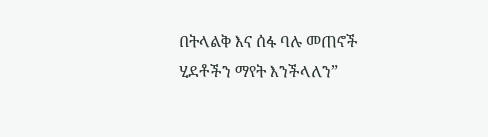በትላልቅ እና ሰፋ ባሉ መጠኖች ሂደቶችን ማየት እንችላለን”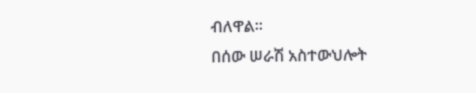ብለዋል፡፡
በሰው ሠራሽ አስተውህሎት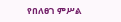የበለፀገ ምሥል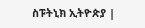ስፑትኒክ ኢትዮጵያ |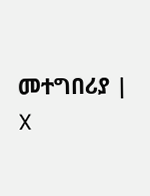መተግበሪያ | X